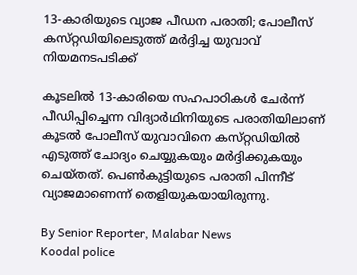13-കാരിയുടെ വ്യാജ പീഡന പരാതി; പോലീസ് കസ്‌റ്റഡിയിലെടുത്ത് മർദ്ദിച്ച യുവാവ് നിയമനടപടിക്ക്

കൂടലിൽ 13-കാരിയെ സഹപാഠികൾ ചേർന്ന് പീഡിപ്പിച്ചെന്ന വിദ്യാർഥിനിയുടെ പരാതിയിലാണ് കൂടൽ പോലീസ് യുവാവിനെ കസ്‌റ്റഡിയിൽ എടുത്ത് ചോദ്യം ചെയ്യുകയും മർദ്ദിക്കുകയും ചെയ്‌തത്‌. പെൺകുട്ടിയുടെ പരാതി പിന്നീട് വ്യാജമാണെന്ന് തെളിയുകയായിരുന്നു.

By Senior Reporter, Malabar News
Koodal police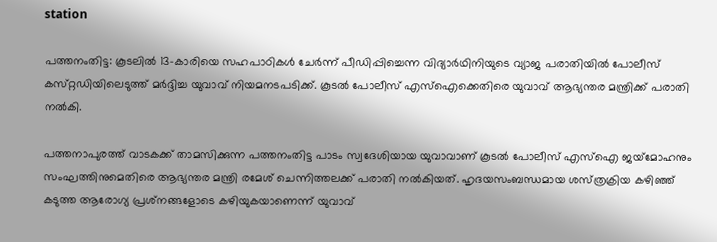station

പത്തനംതിട്ട: കൂടലിൽ 13-കാരിയെ സഹപാഠികൾ ചേർന്ന് പീഡിപ്പിച്ചെന്ന വിദ്യാർഥിനിയുടെ വ്യാജ പരാതിയിൽ പോലീസ് കസ്‌റ്റഡിയിലെടുത്ത് മർദ്ദിച്ച യുവാവ് നിയമനടപടിക്ക്. കൂടൽ പോലീസ് എസ്‌ഐക്കെതിരെ യുവാവ് ആഭ്യന്തര മന്ത്രിക്ക് പരാതി നൽകി.

പത്തനാപുരത്ത് വാടകക്ക് താമസിക്കുന്ന പത്തനംതിട്ട പാടം സ്വദേശിയായ യുവാവാണ് കൂടൽ പോലീസ് എസ്‌ഐ ജയ്‌മോഹനും സംഘത്തിനുമെതിരെ ആഭ്യന്തര മന്ത്രി രമേശ് ചെന്നിത്തലക്ക് പരാതി നൽകിയത്. ഹൃദയസംബന്ധമായ ശസ്‌ത്രക്രിയ കഴിഞ്ഞ് കടുത്ത ആരോഗ്യ പ്രശ്‌നങ്ങളോടെ കഴിയുകയാണെന്ന് യുവാവ്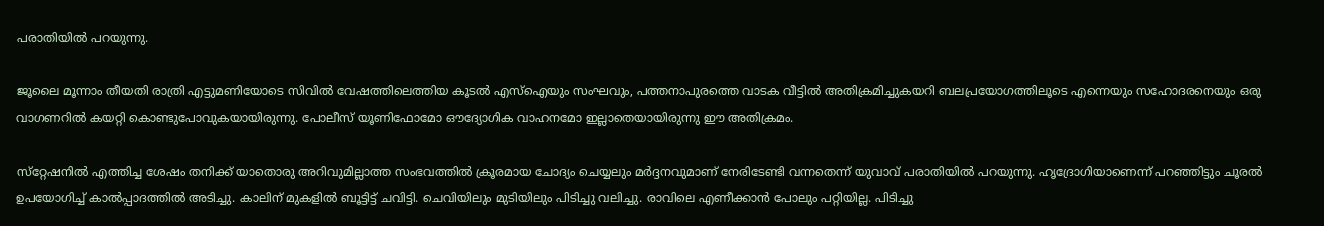പരാതിയിൽ പറയുന്നു.

ജൂലൈ മൂന്നാം തീയതി രാത്രി എട്ടുമണിയോടെ സിവിൽ വേഷത്തിലെത്തിയ കൂടൽ എസ്‌ഐയും സംഘവും, പത്തനാപുരത്തെ വാടക വീട്ടിൽ അതിക്രമിച്ചുകയറി ബലപ്രയോഗത്തിലൂടെ എന്നെയും സഹോദരനെയും ഒരു വാഗണറിൽ കയറ്റി കൊണ്ടുപോവുകയായിരുന്നു. പോലീസ് യൂണിഫോമോ ഔദ്യോഗിക വാഹനമോ ഇല്ലാതെയായിരുന്നു ഈ അതിക്രമം.

സ്‌റ്റേഷനിൽ എത്തിച്ച ശേഷം തനിക്ക് യാതൊരു അറിവുമില്ലാത്ത സംഭവത്തിൽ ക്രൂരമായ ചോദ്യം ചെയ്യലും മർദ്ദനവുമാണ് നേരിടേണ്ടി വന്നതെന്ന് യുവാവ് പരാതിയിൽ പറയുന്നു. ഹൃദ്രോഗിയാണെന്ന് പറഞ്ഞിട്ടും ചൂരൽ ഉപയോഗിച്ച് കാൽപ്പാദത്തിൽ അടിച്ചു. കാലിന് മുകളിൽ ബൂട്ടിട്ട് ചവിട്ടി. ചെവിയിലും മുടിയിലും പിടിച്ചു വലിച്ചു. രാവിലെ എണീക്കാൻ പോലും പറ്റിയില്ല. പിടിച്ചു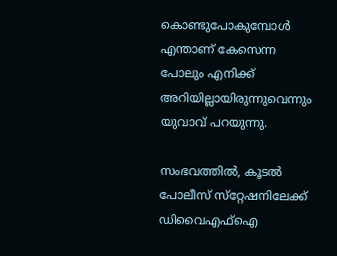കൊണ്ടുപോകുമ്പോൾ എന്താണ് കേസെന്ന പോലും എനിക്ക് അറിയില്ലായിരുന്നുവെന്നും യുവാവ് പറയുന്നു.

സംഭവത്തിൽ, കൂടൽ പോലീസ് സ്‌റ്റേഷനിലേക്ക് ഡിവൈഎഫ്ഐ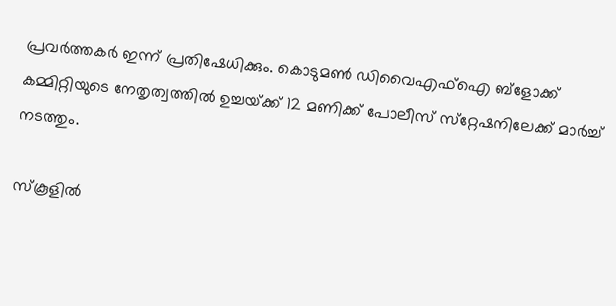പ്രവർത്തകർ ഇന്ന് പ്രതിഷേധിക്കും. കൊടുമൺ ഡിവൈഎഫ്ഐ ബ്ളോക്ക് കമ്മിറ്റിയുടെ നേതൃത്വത്തിൽ ഉച്ചയ്‌ക്ക് 12 മണിക്ക്‌ പോലീസ് സ്‌റ്റേഷനിലേക്ക് മാർച്ച് നടത്തും.

സ്‌കൂളിൽ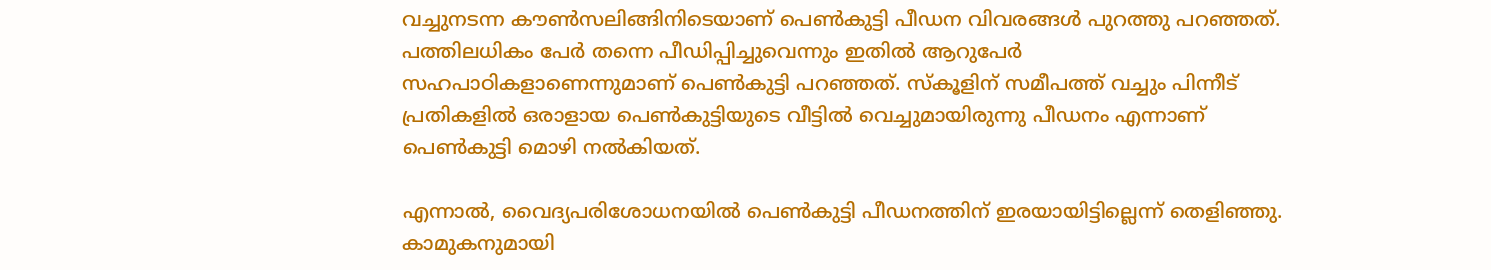വച്ചുനടന്ന കൗൺസലിങ്ങിനിടെയാണ് പെൺകുട്ടി പീഡന വിവരങ്ങൾ പുറത്തു പറഞ്ഞത്. പത്തിലധികം പേർ തന്നെ പീഡിപ്പിച്ചുവെന്നും ഇതിൽ ആറുപേർ സഹപാഠികളാണെന്നുമാണ് പെൺകുട്ടി പറഞ്ഞത്. സ്‌കൂളിന് സമീപത്ത് വച്ചും പിന്നീട് പ്രതികളിൽ ഒരാളായ പെൺകുട്ടിയുടെ വീട്ടിൽ വെച്ചുമായിരുന്നു പീഡനം എന്നാണ് പെൺകുട്ടി മൊഴി നൽകിയത്.

എന്നാൽ, വൈദ്യപരിശോധനയിൽ പെൺകുട്ടി പീഡനത്തിന് ഇരയായിട്ടില്ലെന്ന് തെളിഞ്ഞു. കാമുകനുമായി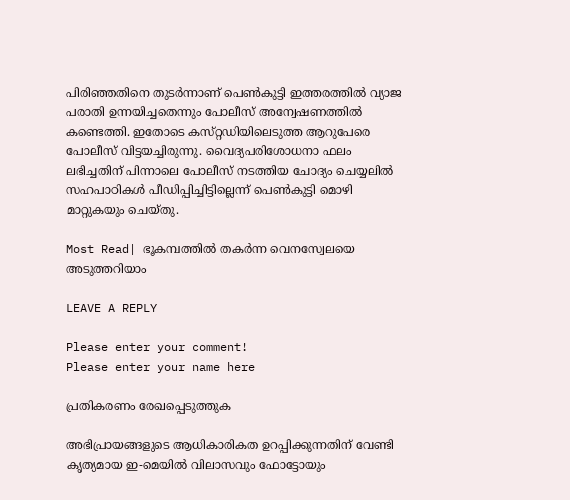പിരിഞ്ഞതിനെ തുടർന്നാണ് പെൺകുട്ടി ഇത്തരത്തിൽ വ്യാജ പരാതി ഉന്നയിച്ചതെന്നും പോലീസ് അന്വേഷണത്തിൽ കണ്ടെത്തി. ഇതോടെ കസ്‌റ്റഡിയിലെടുത്ത ആറുപേരെ പോലീസ് വിട്ടയച്ചിരുന്നു. വൈദ്യപരിശോധനാ ഫലം ലഭിച്ചതിന് പിന്നാലെ പോലീസ് നടത്തിയ ചോദ്യം ചെയ്യലിൽ സഹപാഠികൾ പീഡിപ്പിച്ചിട്ടില്ലെന്ന് പെൺകുട്ടി മൊഴി മാറ്റുകയും ചെയ്‌തു.

Most Read| ഭൂകമ്പത്തിൽ തകർന്ന വെനസ്വേലയെ അടുത്തറിയാം

LEAVE A REPLY

Please enter your comment!
Please enter your name here

പ്രതികരണം രേഖപ്പെടുത്തുക

അഭിപ്രായങ്ങളുടെ ആധികാരികത ഉറപ്പിക്കുന്നതിന് വേണ്ടി കൃത്യമായ ഇ-മെയിൽ വിലാസവും ഫോട്ടോയും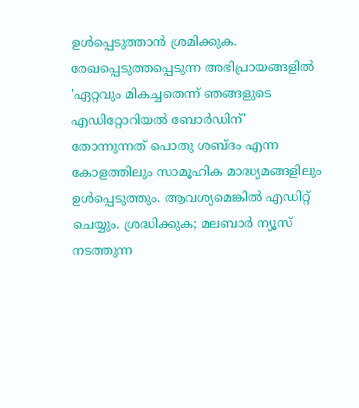ഉൾപ്പെടുത്താൻ ശ്രമിക്കുക. രേഖപ്പെടുത്തപ്പെടുന്ന അഭിപ്രായങ്ങളിൽ 'ഏറ്റവും മികച്ചതെന്ന് ഞങ്ങളുടെ എഡിറ്റോറിയൽ ബോർഡിന്' തോന്നുന്നത് പൊതു ശബ്‌ദം എന്ന കോളത്തിലും സാമൂഹിക മാദ്ധ്യമങ്ങളിലും ഉൾപ്പെടുത്തും. ആവശ്യമെങ്കിൽ എഡിറ്റ് ചെയ്യും. ശ്രദ്ധിക്കുക; മലബാർ ന്യൂസ് നടത്തുന്ന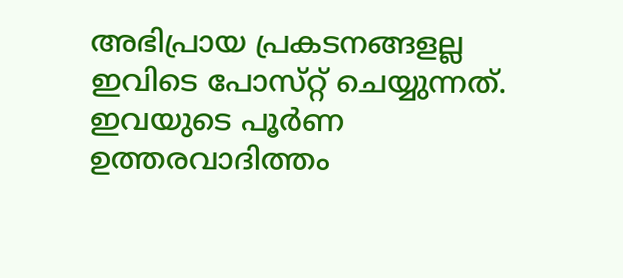അഭിപ്രായ പ്രകടനങ്ങളല്ല ഇവിടെ പോസ്‌റ്റ് ചെയ്യുന്നത്. ഇവയുടെ പൂർണ ഉത്തരവാദിത്തം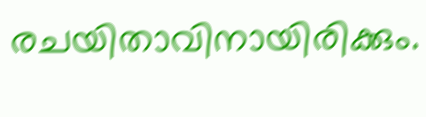രചയിതാവിനായിരിക്കും.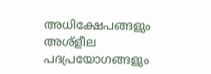അധിക്ഷേപങ്ങളും അശ്‌ളീല പദപ്രയോഗങ്ങളും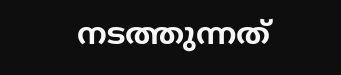നടത്തുന്നത്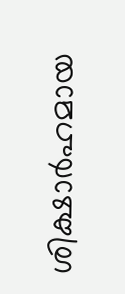ശിക്ഷാർഹമായ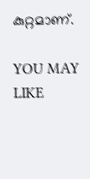കുറ്റമാണ്.

YOU MAY LIKE